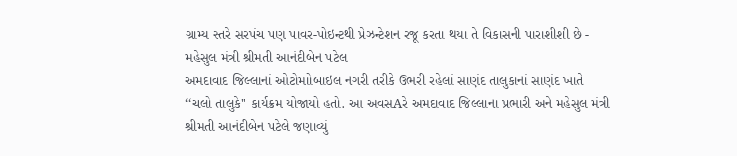ગ્રામ્ય સ્તરે સરપંચ પણ પાવર-પોઇન્ટથી પ્રેઝન્ટેશન રજૂ કરતા થયા તે વિકાસની પારાશીશી છે - મહેસુલ મંત્રી શ્રીમતી આનંદીબેન પટેલ
અમદાવાદ જિલ્લાનાં ઓટોમાોબાઇલ નગરી તરીકે ઉભરી રહેલાં સાણંદ તાલુકાનાં સાણંદ ખાતે ‘‘ચલો તાલુકે'' કાર્યક્રમ યોજાયો હતો. આ અવસAરે અમદાવાદ જિલ્લાના પ્રભારી અને મહેસુલ મંત્રી શ્રીમતી આનંદીબેન પટેલે જણાવ્યું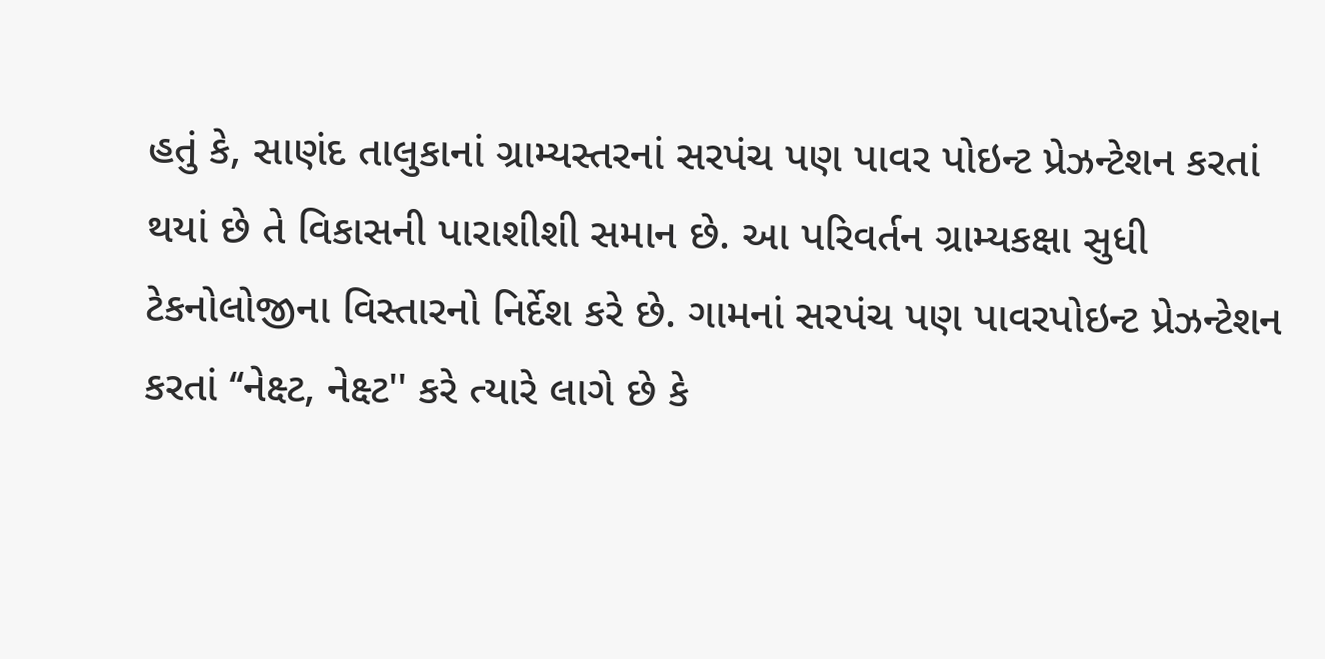હતું કે, સાણંદ તાલુકાનાં ગ્રામ્યસ્તરનાં સરપંચ પણ પાવર પોઇન્ટ પ્રેઝન્ટેશન કરતાં થયાં છે તે વિકાસની પારાશીશી સમાન છે. આ પરિવર્તન ગ્રામ્યકક્ષા સુધી ટેકનોલોજીના વિસ્તારનો નિર્દેશ કરે છે. ગામનાં સરપંચ પણ પાવરપોઇન્ટ પ્રેઝન્ટેશન કરતાં ‘‘નેક્ષ્ટ, નેક્ષ્ટ'' કરે ત્યારે લાગે છે કે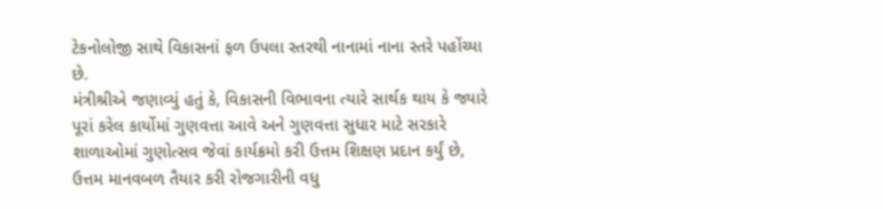ટેકનોલોજી સાથે વિકાસનાં ફળ ઉપલા સ્તરથી નાનામાં નાના સ્તરે પહોંચ્યા છે.
મંત્રીશ્રીએ જણાવ્યું હતું કે, વિકાસની વિભાવના ત્યારે સાર્થક થાય કે જ્યારે પૂરાં કરેલ કાર્યોમાં ગુણવત્તા આવે અને ગુણવત્તા સુધાર માટે સરકારે શાળાઓમાં ગુણોત્સવ જેવાં કાર્યક્રમો કરી ઉત્તમ શિક્ષણ પ્રદાન કર્યું છે, ઉત્તમ માનવબળ તૈયાર કરી રોજગારીની વધુ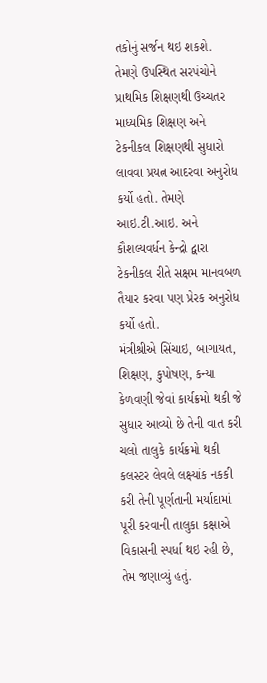તકોનું સર્જન થઇ શકશે.
તેમણે ઉપસ્થિત સરપંચોને પ્રાથમિક શિક્ષણથી ઉચ્ચતર માધ્યમિક શિક્ષણ અને ટેકનીકલ શિક્ષણથી સુધારો લાવવા પ્રયત્ન આદરવા અનુરોધ કર્યો હતો. તેમણે આઇ.ટી.આઇ. અને કૌશલ્યવર્ધન કેન્દ્રો દ્વારા ટેકનીકલ રીતે સક્ષમ માનવબળ તૈયાર કરવા પણ પ્રેરક અનુરોધ કર્યો હતો.
મંત્રીશ્રીએ સિંચાઇ, બાગાયત, શિક્ષણ, કુપોષણ, કન્યા કેળવણી જેવાં કાર્યક્રમો થકી જે સુધાર આવ્યો છે તેની વાત કરી ચલો તાલુકે કાર્યક્રમો થકી કલસ્ટર લેવલે લક્ષ્યાંક નકકી કરી તેની પૂર્ણતાની મર્યાદામાં પૂરી કરવાની તાલુકા કક્ષાએ વિકાસની સ્પર્ધા થઇ રહી છે, તેમ જણાવ્યું હતું.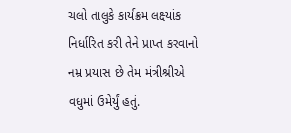ચલો તાલુકે કાર્યક્રમ લક્ષ્યાંક નિર્ધારિત કરી તેને પ્રાપ્ત કરવાનો નમ્ર પ્રયાસ છે તેમ મંત્રીશ્રીએ વધુમાં ઉમેર્યું હતું.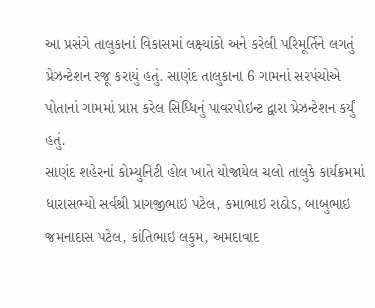આ પ્રસંગે તાલુકાનાં વિકાસમાં લક્ષ્યાંકો અને કરેલી પરિમૂર્તિને લગતું પ્રેઝન્ટેશન રજૂ કરાયું હતું. સાણંદ તાલુકાના 6 ગામનાં સરપંચોએ પોતાનાં ગામમાં પ્રાપ્ત કરેલ સિધ્ધિનું પાવરપોઇન્ટ દ્વારા પ્રેઝન્ટેશન કર્યું હતું.
સાણંદ શહેરનાં કોમ્યુનિટી હોલ ખાતે યોજાયેલ ચલો તાલુકે કાર્યક્રમમાં ધારાસભ્યો સર્વશ્રી પ્રાગજીભાઇ પટેલ, કમાભાઇ રાઠોડ, બાબુભાઇ જમનાદાસ પટેલ, કાંતિભાઇ લકુમ, અમદાવાદ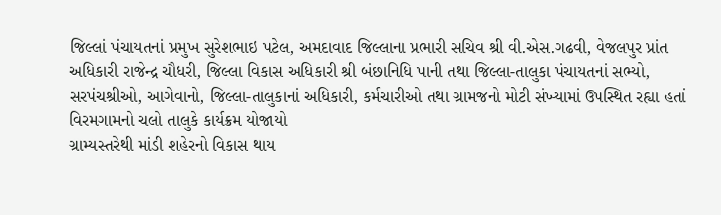જિલ્લાં પંચાયતનાં પ્રમુખ સુરેશભાઇ પટેલ, અમદાવાદ જિલ્લાના પ્રભારી સચિવ શ્રી વી.એસ.ગઢવી, વેજલપુર પ્રાંત અધિકારી રાજેન્દ્ર ચૌધરી, જિલ્લા વિકાસ અધિકારી શ્રી બંછાનિધિ પાની તથા જિલ્લા-તાલુકા પંચાયતનાં સભ્યો, સરપંચશ્રીઓ, આગેવાનો, જિલ્લા-તાલુકાનાં અધિકારી, કર્મચારીઓ તથા ગ્રામજનો મોટી સંખ્યામાં ઉપસ્થિત રહ્યા હતાં
વિરમગામનો ચલો તાલુકે કાર્યક્રમ યોજાયો
ગ્રામ્યસ્તરેથી માંડી શહેરનો વિકાસ થાય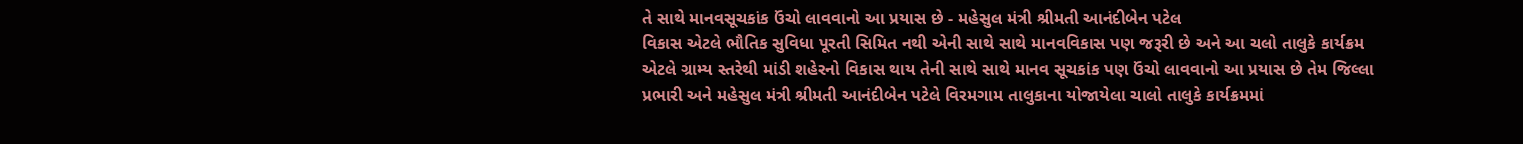તે સાથે માનવસૂચકાંક ઉંચો લાવવાનો આ પ્રયાસ છે - મહેસુલ મંત્રી શ્રીમતી આનંદીબેન પટેલ
વિકાસ એટલે ભૌતિક સુવિધા પૂરતી સિમિત નથી એની સાથે સાથે માનવવિકાસ પણ જરૂરી છે અને આ ચલો તાલુકે કાર્યક્રમ એટલે ગ્રામ્ય સ્તરેથી માંડી શહેરનો વિકાસ થાય તેની સાથે સાથે માનવ સૂચકાંક પણ ઉંચો લાવવાનો આ પ્રયાસ છે તેમ જિલ્લા પ્રભારી અને મહેસુલ મંત્રી શ્રીમતી આનંદીબેન પટેલે વિરમગામ તાલુકાના યોજાયેલા ચાલો તાલુકે કાર્યક્રમમાં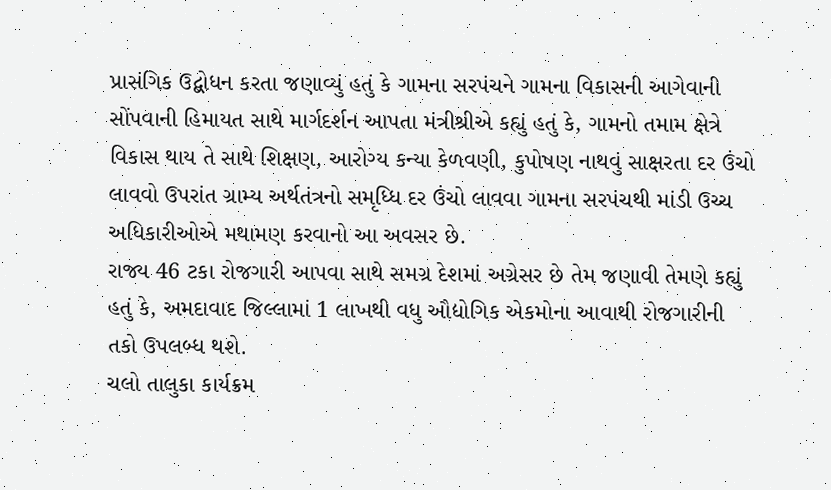પ્રાસંગિક ઉદ્બોધન કરતા જણાવ્યું હતું કે ગામના સરપંચને ગામના વિકાસની આગેવાની સોંપવાની હિમાયત સાથે માર્ગદર્શન આપતા મંત્રીશ્રીએ કહ્યું હતું કે, ગામનો તમામ ક્ષેત્રે વિકાસ થાય તે સાથે શિક્ષણ, આરોગ્ય કન્યા કેળવણી, કુપોષણ નાથવું સાક્ષરતા દર ઉંચો લાવવો ઉપરાંત ગ્રામ્ય અર્થતંત્રનો સમૃધ્ધિ દર ઉંચો લાવવા ગામના સરપંચથી માંડી ઉચ્ચ અધિકારીઓએ મથામણ કરવાનો આ અવસર છે.
રાજ્ય 46 ટકા રોજગારી આપવા સાથે સમગ્ર દેશમાં અગ્રેસર છે તેમ જણાવી તેમણે કહ્યું હતું કે, અમદાવાદ જિલ્લામાં 1 લાખથી વધુ ઔદ્યોગિક એકમોના આવાથી રોજગારીની તકો ઉપલબ્ધ થશે.
ચલો તાલુકા કાર્યક્રમ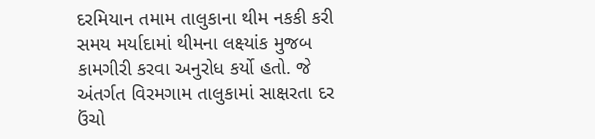દરમિયાન તમામ તાલુકાના થીમ નકકી કરી સમય મર્યાદામાં થીમના લક્ષ્યાંક મુજબ કામગીરી કરવા અનુરોધ કર્યો હતો. જે અંતર્ગત વિરમગામ તાલુકામાં સાક્ષરતા દર ઉંચો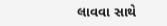લાવવા સાથે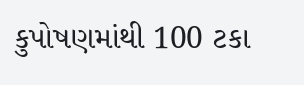કુપોષણમાંથી 100 ટકા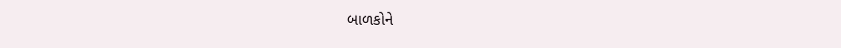બાળકોને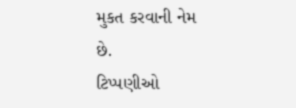મુકત કરવાની નેમ છે.
ટિપ્પણીઓ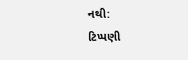નથી:
ટિપ્પણી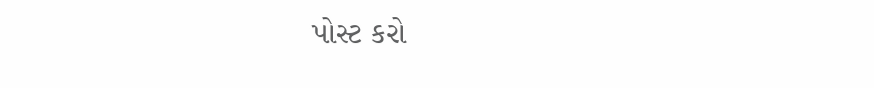પોસ્ટ કરો